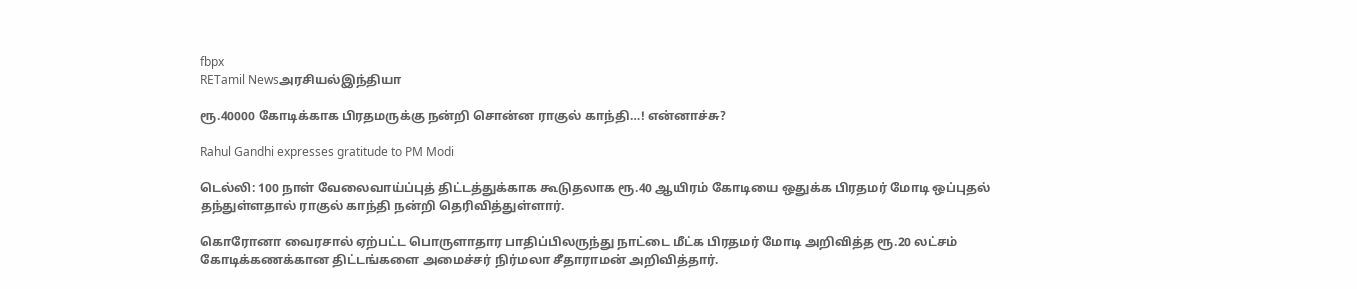fbpx
RETamil Newsஅரசியல்இந்தியா

ரூ.40000 கோடிக்காக பிரதமருக்கு நன்றி சொன்ன ராகுல் காந்தி…! என்னாச்சு?

Rahul Gandhi expresses gratitude to PM Modi

டெல்லி: 100 நாள் வேலைவாய்ப்புத் திட்டத்துக்காக கூடுதலாக ரூ.40 ஆயிரம் கோடியை ஒதுக்க பிரதமர் மோடி ஒப்புதல் தந்துள்ளதால் ராகுல் காந்தி நன்றி தெரிவித்துள்ளார்.

கொரோனா வைரசால் ஏற்பட்ட பொருளாதார பாதிப்பிலருந்து நாட்டை மீட்க பிரதமர் மோடி அறிவித்த ரூ.20 லட்சம் கோடிக்கணக்கான திட்டங்களை அமைச்சர் நிர்மலா சீதாராமன் அறிவித்தார்.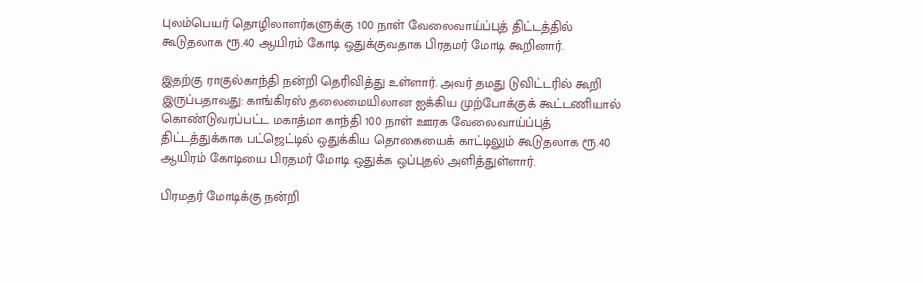புலம்பெயர் தொழிலாளர்களுக்கு 100 நாள் வேலைவாய்ப்புத் திட்டத்தில் கூடுதலாக ரூ.40 ஆயிரம் கோடி ஒதுக்குவதாக பிரதமர் மோடி கூறினார்.

இதற்கு ராகுல்காந்தி நன்றி தெரிவித்து உள்ளார். அவர் தமது டுவிட்டரில் கூறி இருப்பதாவது: காங்கிரஸ் தலைமையிலான ஐக்கிய முற்போக்குக் கூட்டணியால் கொண்டுவரப்பட்ட மகாத்மா காந்தி 100 நாள் ஊரக வேலைவாய்ப்புத் திட்டத்துக்காக பட்ஜெட்டில் ஒதுக்கிய தொகையைக் காட்டிலும் கூடுதலாக ரூ.40 ஆயிரம் கோடியை பிரதமர் மோடி ஒதுக்க ஒப்புதல் அளித்துள்ளார்.

பிரமதர் மோடிக்கு நன்றி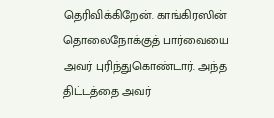தெரிவிக்கிறேன். காங்கிரஸின் தொலைநோக்குத் பார்வையை அவர் புரிந்துகொண்டார். அந்த திட்டத்தை அவர்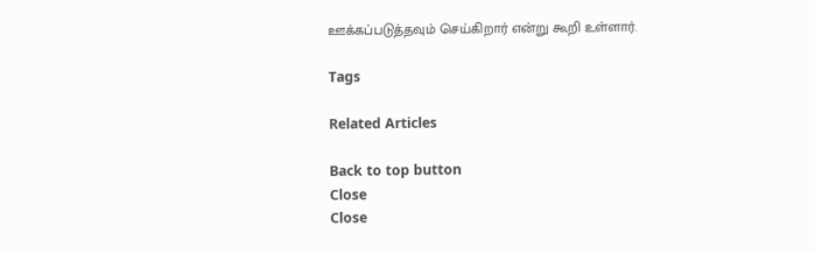ஊக்கப்படுத்தவும் செய்கிறார் என்று கூறி உள்ளார்.

Tags

Related Articles

Back to top button
Close
Close